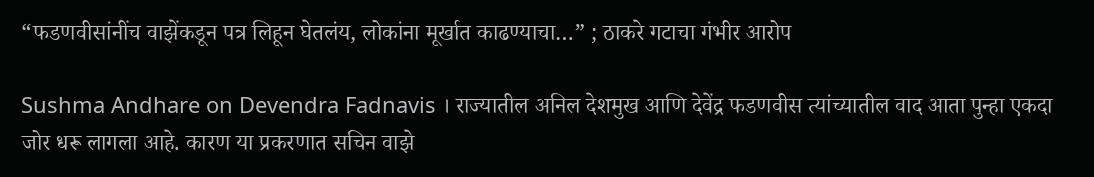“फडणवीसांनींच वाझेंकडून पत्र लिहून घेतलंय, लोकांना मूर्खात काढण्याचा…” ; ठाकरे गटाचा गंभीर आरोप

Sushma Andhare on Devendra Fadnavis । राज्यातील अनिल देशमुख आणि देवेंद्र फडणवीस त्यांच्यातील वाद आता पुन्हा एकदा जोर धरू लागला आहे. कारण या प्रकरणात सचिन वाझे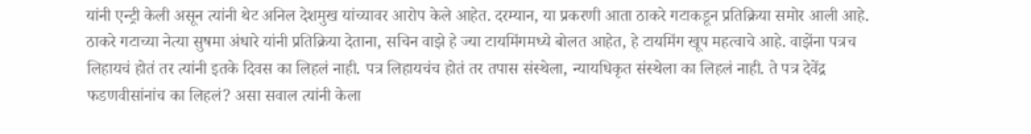यांनी एन्ट्री केली असून त्यांनी थेट अनिल देशमुख यांच्यावर आरोप केले आहेत. दरम्यान, या प्रकरणी आता ठाकरे गटाकडून प्रतिक्रिया समोर आली आहे. ठाकरे गटाच्या नेत्या सुषमा अंधारे यांनी प्रतिक्रिया देताना, सचिन वाझे हे ज्या टायमिंगमध्ये बोलत आहेत, हे टायमिंग खूप महत्वाचे आहे. वाझेंना पत्रच लिहायचं होतं तर त्यांनी इतके दिवस का लिहलं नाही. पत्र लिहायचंच होतं तर तपास संस्थेला, न्यायधिकृत संस्थेला का लिहलं नाही. ते पत्र देवेंद्र फडणवीसांनांच का लिहलं? असा सवाल त्यांनी केला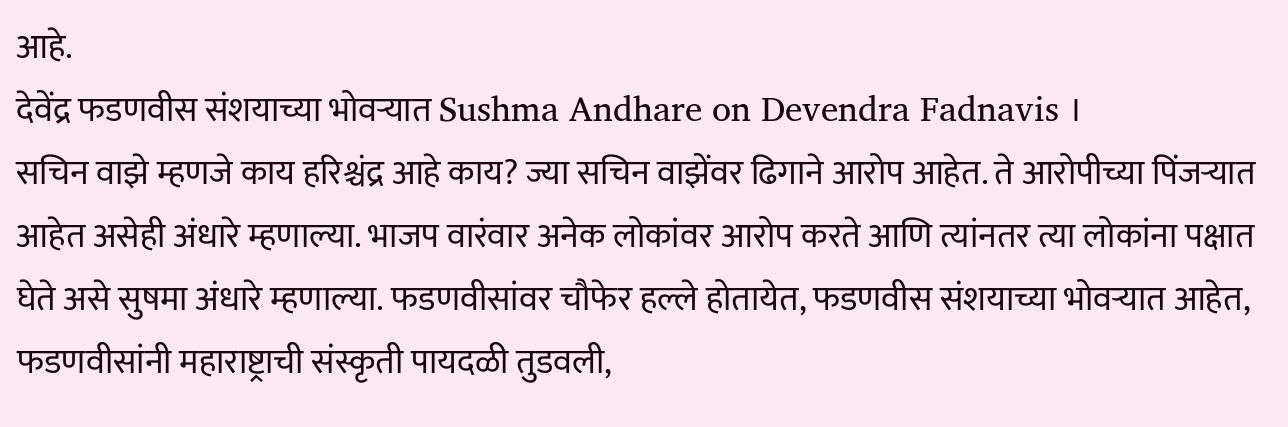आहे.
देवेंद्र फडणवीस संशयाच्या भोवऱ्यात Sushma Andhare on Devendra Fadnavis ।
सचिन वाझे म्हणजे काय हरिश्चंद्र आहे काय? ज्या सचिन वाझेंवर ढिगाने आरोप आहेत. ते आरोपीच्या पिंजऱ्यात आहेत असेही अंधारे म्हणाल्या. भाजप वारंवार अनेक लोकांवर आरोप करते आणि त्यांनतर त्या लोकांना पक्षात घेते असे सुषमा अंधारे म्हणाल्या. फडणवीसांवर चौफेर हल्ले होतायेत, फडणवीस संशयाच्या भोवऱ्यात आहेत, फडणवीसांनी महाराष्ट्राची संस्कृती पायदळी तुडवली,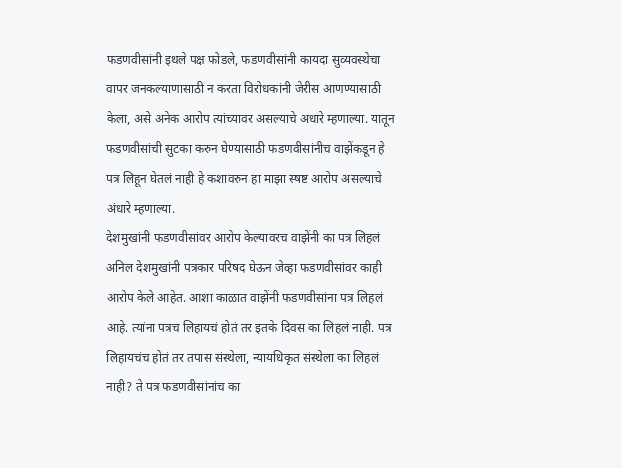फडणवीसांनी इथले पक्ष फोडले, फडणवीसांनी कायदा सुव्यवस्थेचा वापर जनकल्याणासाठी न करता विरोधकांनी जेरीस आणण्यासाठी केला, असे अनेक आरोप त्यांच्यावर असल्याचे अधारे म्हणाल्या. यातून फडणवीसांची सुटका करुन घेण्यासाठी फडणवीसांनीच वाझेंकडून हे पत्र लिहून घेतलं नाही हे कशावरुन हा माझा स्षष्ट आरोप असल्याचे अंधारे म्हणाल्या.
देशमुखांनी फडणवीसांवर आरोप केल्यावरच वाझेंनी का पत्र लिहलं
अनिल देशमुखांनी पत्रकार परिषद घेऊन जेव्हा फडणवीसांवर काही आरोप केले आहेत. आशा काळात वाझेंनी फडणवीसांना पत्र लिहलं आहे. त्यांना पत्रच लिहायचं होतं तर इतके दिवस का लिहलं नाही. पत्र लिहायचंच होतं तर तपास संस्थेला, न्यायधिकृत संस्थेला का लिहलं नाही? ते पत्र फडणवीसांनांच का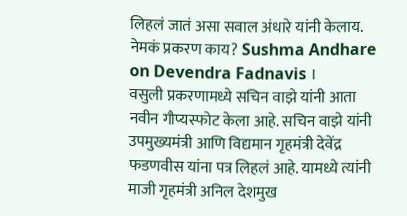लिहलं जातं असा सवाल अंधारे यांनी केलाय.
नेमकं प्रकरण काय? Sushma Andhare on Devendra Fadnavis ।
वसुली प्रकरणामध्ये सचिन वाझे यांनी आता नवीन गौप्यस्फोट केला आहे. सचिन वाझे यांनी उपमुख्यमंत्री आणि विद्यमान गृहमंत्री देवेंद्र फडणवीस यांना पत्र लिहलं आहे. यामध्ये त्यांनी माजी गृहमंत्री अनिल देशमुख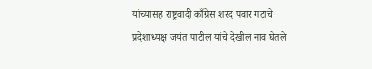यांच्यासह राष्ट्रवादी काँग्रेस शरद पवार गटाचे प्रदेशाध्यक्ष जयंत पाटील यांचे देखील नाव घेतले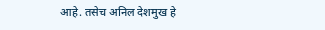आहे. तसेच अनिल देशमुख हे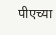पीएच्या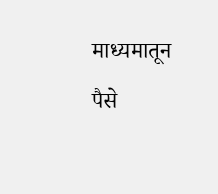माध्यमातून पैसे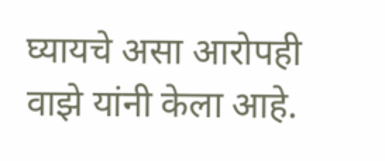घ्यायचे असा आरोपही वाझे यांनी केला आहे.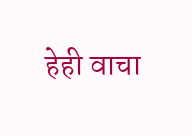हेही वाचा